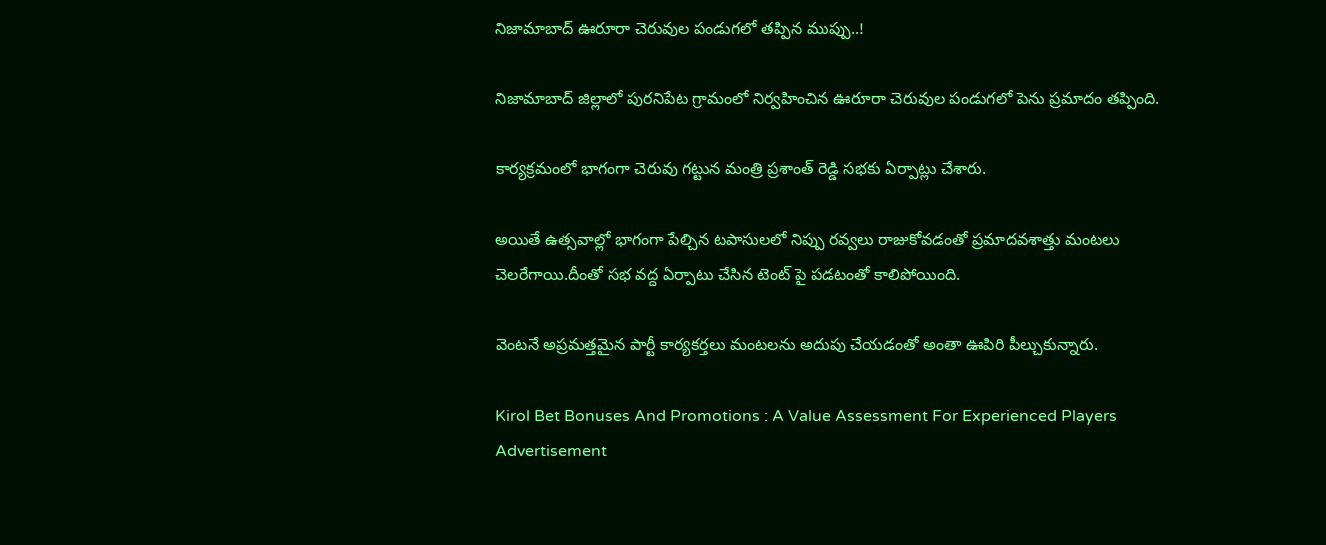నిజామాబాద్ ఊరూరా చెరువుల పండుగలో తప్పిన ముప్పు..!

నిజామాబాద్ జిల్లాలో పురనిపేట గ్రామంలో నిర్వహించిన ఊరూరా చెరువుల పండుగలో పెను ప్రమాదం తప్పింది.

కార్యక్రమంలో భాగంగా చెరువు గట్టున మంత్రి ప్రశాంత్ రెడ్డి సభకు ఏర్పాట్లు చేశారు.

అయితే ఉత్సవాల్లో భాగంగా పేల్చిన టపాసులలో నిప్పు రవ్వలు రాజుకోవడంతో ప్రమాదవశాత్తు మంటలు చెలరేగాయి.దీంతో సభ వద్ద ఏర్పాటు చేసిన టెంట్ పై పడటంతో కాలిపోయింది.

వెంటనే అప్రమత్తమైన పార్టీ కార్యకర్తలు మంటలను అదుపు చేయడంతో అంతా ఊపిరి పీల్చుకున్నారు.

Kirol Bet Bonuses And Promotions : A Value Assessment For Experienced Players
Advertisement